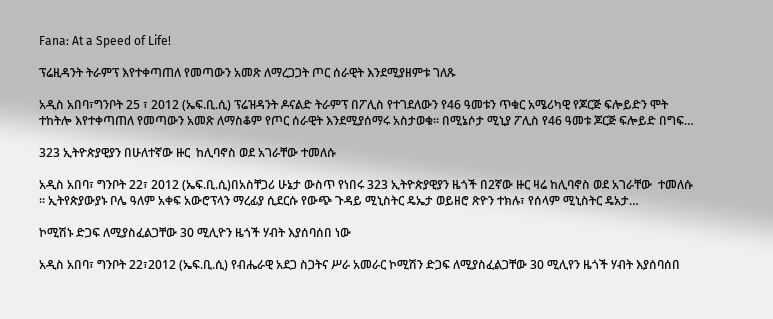Fana: At a Speed of Life!

ፕሬዚዳንት ትራምፕ እየተቀጣጠለ የመጣውን አመጽ ለማረጋጋት ጦር ሰራዊት እንደሚያዘምቱ ገለጹ

አዲስ አበባ፣ግንቦት 25 ፣ 2012 (ኤፍ.ቢ.ሲ) ፕሬዝዳንት ዶናልድ ትራምፕ በፖሊስ የተገደለውን የ46 ዓመቱን ጥቁር አሜሪካዊ የጆርጅ ፍሎይድን ሞት ተከትሎ እየተቀጣጠለ የመጣውን አመጽ ለማስቆም የጦር ሰራዊት እንደሚያሰማሩ አስታወቁ። በሚኔሶታ ሚኒያ ፖሊስ የ46 ዓመቱ ጆርጅ ፍሎይድ በግፍ…

323 ኢትዮጵያዊያን በሁለተኛው ዙር  ከሊባኖስ ወደ አገራቸው ተመለሱ

አዲስ አበባ፣ ግንቦት 22፣ 2012 (ኤፍ.ቢ.ሲ)በአስቸጋሪ ሁኔታ ውስጥ የነበሩ 323 ኢትዮጵያዊያን ዜጎች በ2ኛው ዙር ዛሬ ከሊባኖስ ወደ አገራቸው  ተመለሱ ። ኢትየጵያውያኑ ቦሌ ዓለም አቀፍ አውሮፕላን ማረፊያ ሲደርሱ የውጭ ጉዳይ ሚኒስትር ዴኤታ ወይዘሮ ጽዮን ተክሉ፣ የሰላም ሚኒስትር ዴአታ…

ኮሚሽኑ ድጋፍ ለሚያስፈልጋቸው 30 ሚሊዮን ዜጎች ሃብት እያሰባሰበ ነው

አዲስ አበባ፣ ግንቦት 22፣2012 (ኤፍ.ቢ.ሲ) የብሔራዊ አደጋ ስጋትና ሥራ አመራር ኮሚሽን ድጋፍ ለሚያስፈልጋቸው 30 ሚሊየን ዜጎች ሃብት እያሰባሰበ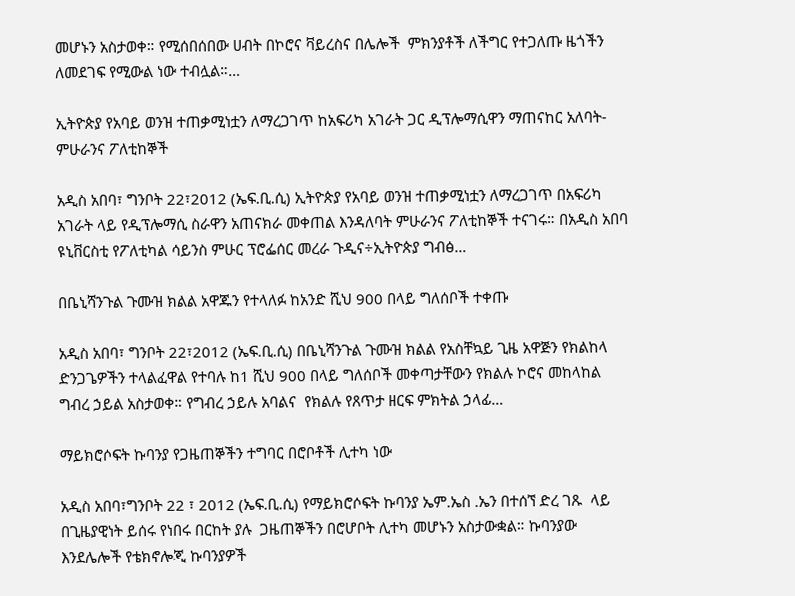መሆኑን አስታወቀ። የሚሰበሰበው ሀብት በኮሮና ቫይረስና በሌሎች  ምክንያቶች ለችግር የተጋለጡ ዜጎችን ለመደገፍ የሚውል ነው ተብሏል።…

ኢትዮጵያ የአባይ ወንዝ ተጠቃሚነቷን ለማረጋገጥ ከአፍሪካ አገራት ጋር ዲፕሎማሲዋን ማጠናከር አለባት-ምሁራንና ፖለቲከኞች

አዲስ አበባ፣ ግንቦት 22፣2012 (ኤፍ.ቢ.ሲ) ኢትዮጵያ የአባይ ወንዝ ተጠቃሚነቷን ለማረጋገጥ በአፍሪካ አገራት ላይ የዲፕሎማሲ ስራዋን አጠናክራ መቀጠል እንዳለባት ምሁራንና ፖለቲከኞች ተናገሩ። በአዲስ አበባ ዩኒቨርስቲ የፖለቲካል ሳይንስ ምሁር ፕሮፌሰር መረራ ጉዲና÷ኢትዮጵያ ግብፅ…

በቤኒሻንጉል ጉሙዝ ክልል አዋጁን የተላለፉ ከአንድ ሺህ 900 በላይ ግለሰቦች ተቀጡ

አዲስ አበባ፣ ግንቦት 22፣2012 (ኤፍ.ቢ.ሲ) በቤኒሻንጉል ጉሙዝ ክልል የአስቸኳይ ጊዜ አዋጅን የክልከላ ድንጋጌዎችን ተላልፈዋል የተባሉ ከ1 ሺህ 900 በላይ ግለሰቦች መቀጣታቸውን የክልሉ ኮሮና መከላከል ግብረ ኃይል አስታወቀ። የግብረ ኃይሉ አባልና  የክልሉ የጸጥታ ዘርፍ ምክትል ኃላፊ…

ማይክሮሶፍት ኩባንያ የጋዜጠኞችን ተግባር በሮቦቶች ሊተካ ነው

አዲስ አበባ፣ግንቦት 22 ፣ 2012 (ኤፍ.ቢ.ሲ) የማይክሮሶፍት ኩባንያ ኤም.ኤስ .ኤን በተሰኘ ድረ ገጹ  ላይ በጊዜያዊነት ይሰሩ የነበሩ በርከት ያሉ  ጋዜጠኞችን በሮሆቦት ሊተካ መሆኑን አስታውቋል። ኩባንያው እንደሌሎች የቴክኖሎጂ ኩባንያዎች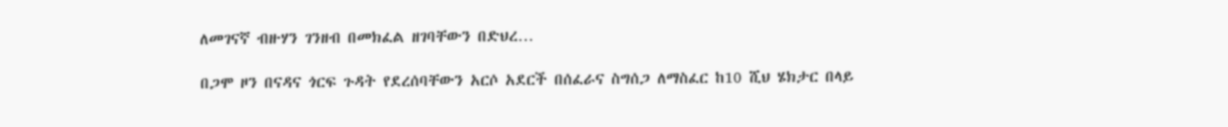ለመገናኛ ብዙሃን ገንዘብ በመክፈል ዘገባቸውን በድህረ…

በጋሞ ዞን በናዳና ጎርፍ ጉዳት የደረሰባቸውን አርሶ አደርች በሰፈራና ስግሰጋ ለማስፈር ከ10 ሺህ ሄክታር በላይ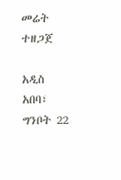መሬት ተዘጋጀ

አዲስ አበባ፣ ግንቦት 22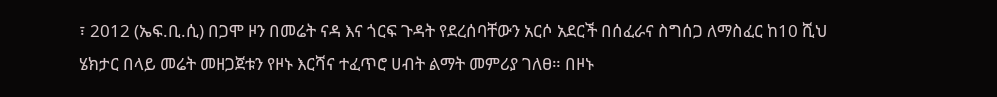፣ 2012 (ኤፍ.ቢ.ሲ) በጋሞ ዞን በመሬት ናዳ እና ጎርፍ ጉዳት የደረሰባቸውን አርሶ አደርች በሰፈራና ስግሰጋ ለማስፈር ከ10 ሺህ ሄክታር በላይ መሬት መዘጋጀቱን የዞኑ እርሻና ተፈጥሮ ሀብት ልማት መምሪያ ገለፀ። በዞኑ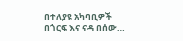በተለያዩ አካባቢዎች በጎርፍ እና ናዳ በሰው…